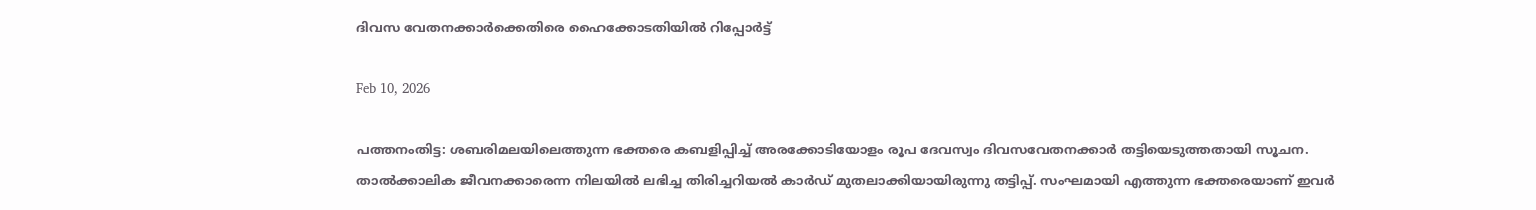ദിവസ വേതനക്കാര്‍ക്കെതിരെ ഹൈക്കോടതിയില്‍ റിപ്പോര്‍ട്ട്

Feb 10, 2026

പത്തനംതിട്ട: ശബരിമലയിലെത്തുന്ന ഭക്തരെ കബളിപ്പിച്ച് അരക്കോടിയോളം രൂപ ദേവസ്വം ദിവസവേതനക്കാര്‍ തട്ടിയെടുത്തതായി സൂചന. താല്‍ക്കാലിക ജീവനക്കാരെന്ന നിലയില്‍ ലഭിച്ച തിരിച്ചറിയല്‍ കാര്‍ഡ് മുതലാക്കിയായിരുന്നു തട്ടിപ്പ്. സംഘമായി എത്തുന്ന ഭക്തരെയാണ് ഇവര്‍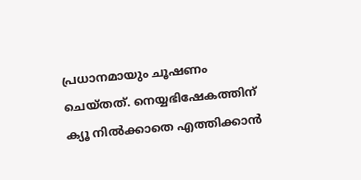പ്രധാനമായും ചൂഷണം ചെയ്തത്. നെയ്യഭിഷേകത്തിന് ക്യൂ നില്‍ക്കാതെ എത്തിക്കാന്‍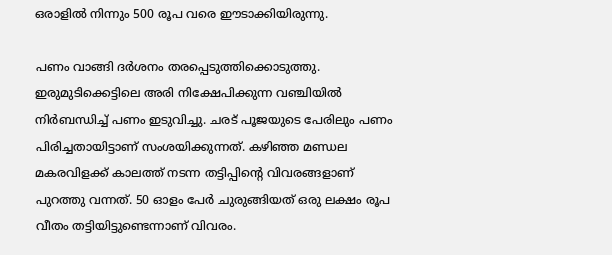ഒരാളില്‍ നിന്നും 500 രൂപ വരെ ഈടാക്കിയിരുന്നു.

പണം വാങ്ങി ദര്‍ശനം തരപ്പെടുത്തിക്കൊടുത്തു. ഇരുമുടിക്കെട്ടിലെ അരി നിക്ഷേപിക്കുന്ന വഞ്ചിയില്‍ നിര്‍ബന്ധിച്ച് പണം ഇടുവിച്ചു. ചരട് പൂജയുടെ പേരിലും പണം പിരിച്ചതായിട്ടാണ് സംശയിക്കുന്നത്. കഴിഞ്ഞ മണ്ഡല മകരവിളക്ക് കാലത്ത് നടന്ന തട്ടിപ്പിന്റെ വിവരങ്ങളാണ് പുറത്തു വന്നത്. 50 ഓളം പേര്‍ ചുരുങ്ങിയത് ഒരു ലക്ഷം രൂപ വീതം തട്ടിയിട്ടുണ്ടെന്നാണ് വിവരം.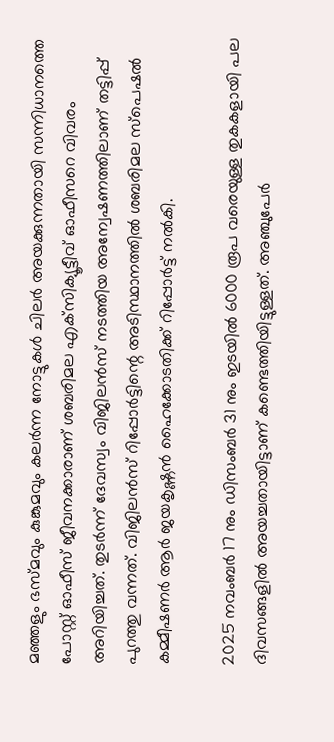മഞ്ഞളും ഭസ്മവും കുങ്കുമവും കലര്‍ന്ന നോട്ടുകള്‍ ചിലര്‍ അയക്കുന്നതായി സന്നിധാനത്തെ പോസ്റ്റ് ഓഫീസ് ജീവനക്കാരാണ് ശബരിമല എക്‌സിക്യൂട്ടീവ് ഓഫീസറെ വിവരം അറിയിച്ചത്. തുടര്‍ന്ന് ദേവസ്വം വിജിലന്‍സ് നടത്തിയ അന്വേഷണത്തിലാണ് തട്ടിപ്പ് പുറത്തു വന്നത്. വിജിലന്‍സ് റിപ്പോര്‍ട്ടിന്റെ അടിസ്ഥാനത്തില്‍ ശബരിമല സ്‌പെഷല്‍ കമ്മീഷണര്‍ ആര്‍ ജയകൃഷ്ണന്‍ ഹൈക്കോടതിക്ക് റിപ്പോര്‍ട്ട് നല്‍കി.

2025 നവംബര്‍ 17 നും ഡിസംബര്‍ 31 നും ഇടയില്‍ 6000 രൂപ വരെയുള്ള തുകകളായി പല ദിവസങ്ങളില്‍ അയച്ചതായിട്ടാണ് കണ്ടെത്തിയിട്ടുള്ളത്. അഞ്ചുപേര്‍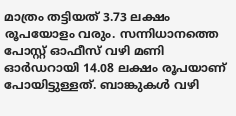മാത്രം തട്ടിയത് 3.73 ലക്ഷം രൂപയോളം വരും. സന്നിധാനത്തെ പോസ്റ്റ് ഓഫീസ് വഴി മണി ഓര്‍ഡറായി 14.08 ലക്ഷം രൂപയാണ് പോയിട്ടുള്ളത്. ബാങ്കുകള്‍ വഴി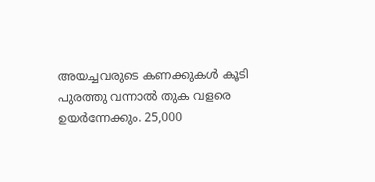അയച്ചവരുടെ കണക്കുകള്‍ കൂടി പുരത്തു വന്നാല്‍ തുക വളരെ ഉയര്‍ന്നേക്കും. 25,000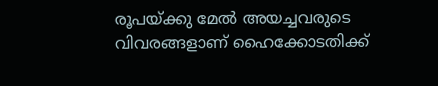രൂപയ്ക്കു മേല്‍ അയച്ചവരുടെ വിവരങ്ങളാണ് ഹൈക്കോടതിക്ക്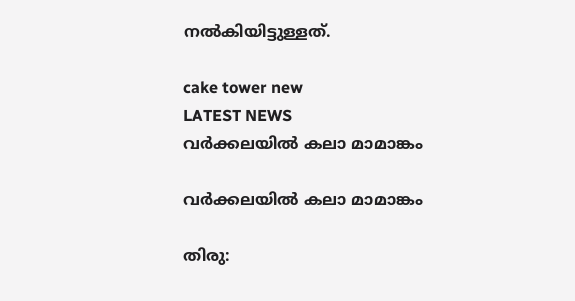നല്‍കിയിട്ടുള്ളത്.

cake tower new
LATEST NEWS
വർക്കലയിൽ കലാ മാമാങ്കം

വർക്കലയിൽ കലാ മാമാങ്കം

തിരു: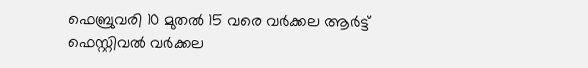ഫെബ്രുവരി 10 മുതൽ 15 വരെ വർക്കല ആർട്ട് ഫെസ്റ്റിവൽ വർക്കല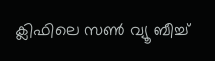ക്ലിഫിലെ സൺ വ്യൂ ബീച്ച്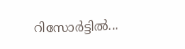റിസോർട്ടിൽ...